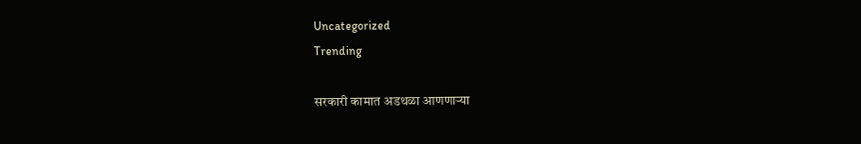Uncategorized
Trending

सरकारी कामात अडथळा आणणाऱ्या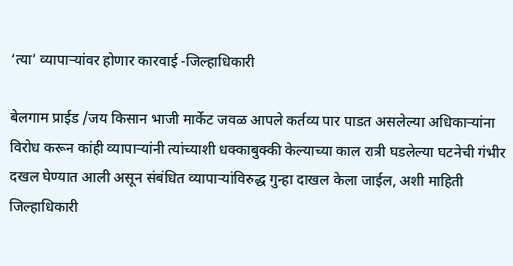‘त्या’ व्यापाऱ्यांवर होणार कारवाई -जिल्हाधिकारी

बेलगाम प्राईड /जय किसान भाजी मार्केट जवळ आपले कर्तव्य पार पाडत असलेल्या अधिकाऱ्यांना विरोध करून कांही व्यापाऱ्यांनी त्यांच्याशी धक्काबुक्की केल्याच्या काल रात्री घडलेल्या घटनेची गंभीर दखल घेण्यात आली असून संबंधित व्यापाऱ्यांविरुद्ध गुन्हा दाखल केला जाईल, अशी माहिती जिल्हाधिकारी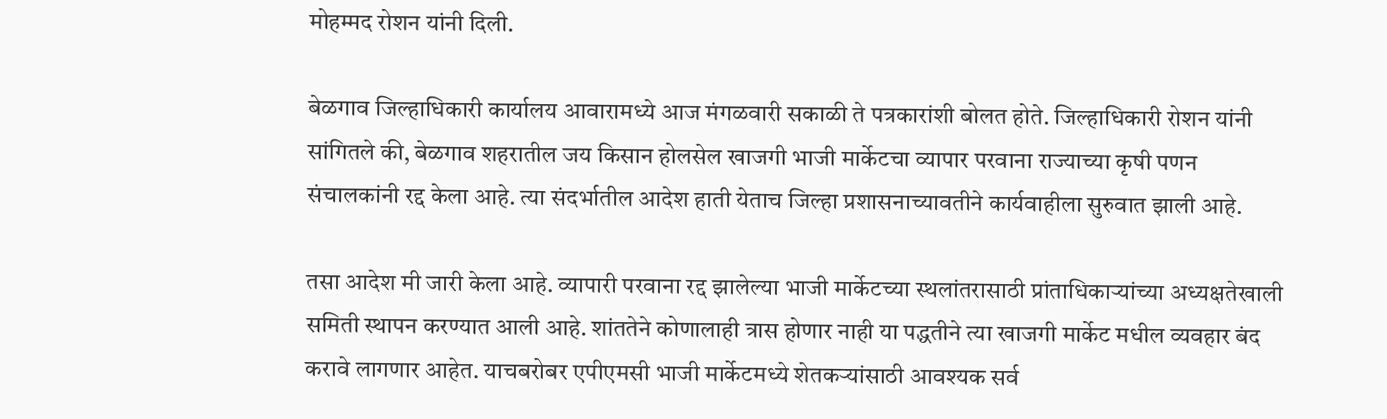मोहम्मद रोशन यांनी दिली.

बेळगाव जिल्हाधिकारी कार्यालय आवारामध्ये आज मंगळवारी सकाळी ते पत्रकारांशी बोलत होते. जिल्हाधिकारी रोशन यांनी सांगितले की, बेळगाव शहरातील जय किसान होलसेल खाजगी भाजी मार्केटचा व्यापार परवाना राज्याच्या कृषी पणन संचालकांनी रद्द केला आहे. त्या संदर्भातील आदेश हाती येताच जिल्हा प्रशासनाच्यावतीने कार्यवाहीला सुरुवात झाली आहे.

तसा आदेश मी जारी केला आहे. व्यापारी परवाना रद्द झालेल्या भाजी मार्केटच्या स्थलांतरासाठी प्रांताधिकार्‍यांच्या अध्यक्षतेखाली समिती स्थापन करण्यात आली आहे. शांततेने कोणालाही त्रास होणार नाही या पद्धतीने त्या खाजगी मार्केट मधील व्यवहार बंद करावे लागणार आहेत. याचबरोबर एपीएमसी भाजी मार्केटमध्ये शेतकऱ्यांसाठी आवश्यक सर्व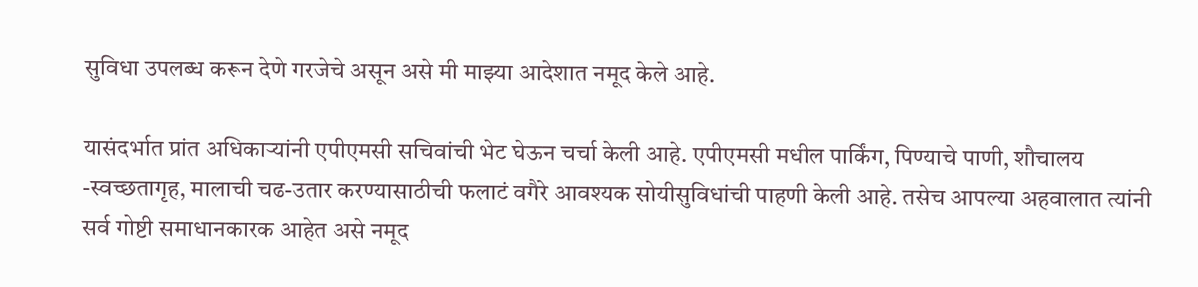सुविधा उपलब्ध करून देणे गरजेचे असून असे मी माझ्या आदेशात नमूद केले आहे.

यासंदर्भात प्रांत अधिकाऱ्यांनी एपीएमसी सचिवांची भेट घेऊन चर्चा केली आहे. एपीएमसी मधील पार्किंग, पिण्याचे पाणी, शौचालय -स्वच्छतागृह, मालाची चढ-उतार करण्यासाठीची फलाटं वगैरे आवश्यक सोयीसुविधांची पाहणी केली आहे. तसेच आपल्या अहवालात त्यांनी सर्व गोष्टी समाधानकारक आहेत असे नमूद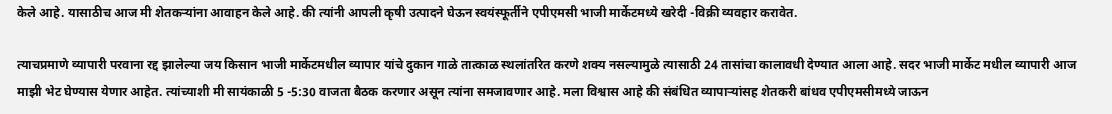केले आहे. यासाठीच आज मी शेतकऱ्यांना आवाहन केले आहे. की त्यांनी आपली कृषी उत्पादने घेऊन स्वयंस्फूर्तीने एपीएमसी भाजी मार्केटमध्ये खरेदी -विक्री व्यवहार करावेत.

त्याचप्रमाणे व्यापारी परवाना रद्द झालेल्या जय किसान भाजी मार्केटमधील व्यापार यांचे दुकान गाळे तात्काळ स्थलांतरित करणे शक्य नसल्यामुळे त्यासाठी 24 तासांचा कालावधी देण्यात आला आहे. सदर भाजी मार्केट मधील व्यापारी आज माझी भेट घेण्यास येणार आहेत. त्यांच्याशी मी सायंकाळी 5 -5:30 वाजता बैठक करणार असून त्यांना समजावणार आहे. मला विश्वास आहे की संबंधित व्यापाऱ्यांसह शेतकरी बांधव एपीएमसीमध्ये जाऊन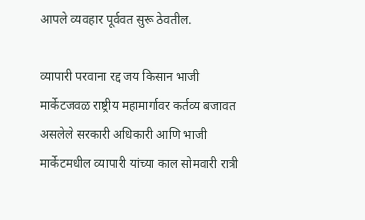आपले व्यवहार पूर्ववत सुरू ठेवतील.

व्यापारी परवाना रद्द जय किसान भाजी मार्केटजवळ राष्ट्रीय महामार्गावर कर्तव्य बजावत असलेले सरकारी अधिकारी आणि भाजी मार्केटमधील व्यापारी यांच्या काल सोमवारी रात्री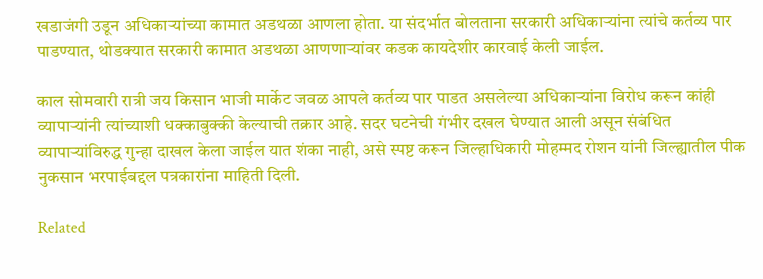खडाजंगी उडून अधिकाऱ्यांच्या कामात अडथळा आणला होता. या संदर्भात बोलताना सरकारी अधिकाऱ्यांना त्यांचे कर्तव्य पार पाडण्यात, थोडक्यात सरकारी कामात अडथळा आणणाऱ्यांवर कडक कायदेशीर कारवाई केली जाईल.

काल सोमवारी रात्री जय किसान भाजी मार्केट जवळ आपले कर्तव्य पार पाडत असलेल्या अधिकाऱ्यांना विरोध करून कांही व्यापाऱ्यांनी त्यांच्याशी धक्काबुक्की केल्याची तक्रार आहे. सदर घटनेची गंभीर दखल घेण्यात आली असून संबंधित व्यापाऱ्यांविरुद्ध गुन्हा दाखल केला जाईल यात शंका नाही, असे स्पष्ट करून जिल्हाधिकारी मोहम्मद रोशन यांनी जिल्ह्यातील पीक नुकसान भरपाईबद्दल पत्रकारांना माहिती दिली.

Related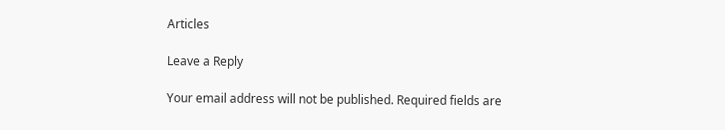Articles

Leave a Reply

Your email address will not be published. Required fields are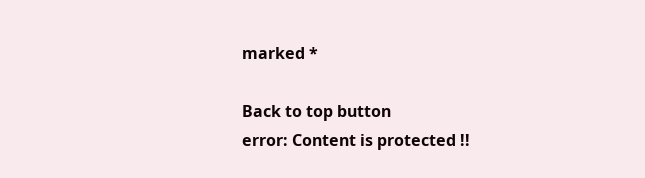marked *

Back to top button
error: Content is protected !!